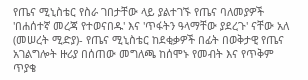የጤና ሚኒስቴር የስራ ገበታቸው ላይ ያልተገኙ የጤና ባለመያዎች 'በሐሰተኛ መረጃ የተወናበዱ' እና 'ጥፋትን ዓላማቸው ያደረጉ' ናቸው አለ
(መሠረት ሚድያ)- የጤና ሚኒስቴር ከደቂቃዎች በፊት በወቅታዊ የጤና አገልግሎት ዙሪያ በሰጠው መግለጫ ከሰሞኑ የመብት እና የጥቅም ጥያቄ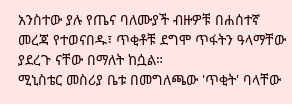አንስተው ያሉ የጤና ባለሙያች ብዙዎቹ በሐሰተኛ መረጃ የተወናበዱ፣ ጥቂቶቹ ደግሞ ጥፋትን ዓላማቸው ያደረጉ ናቸው በማለት ከሷል።
ሚኒስቴር መስሪያ ቤቱ በመግለጫው 'ጥቂት' ባላቸው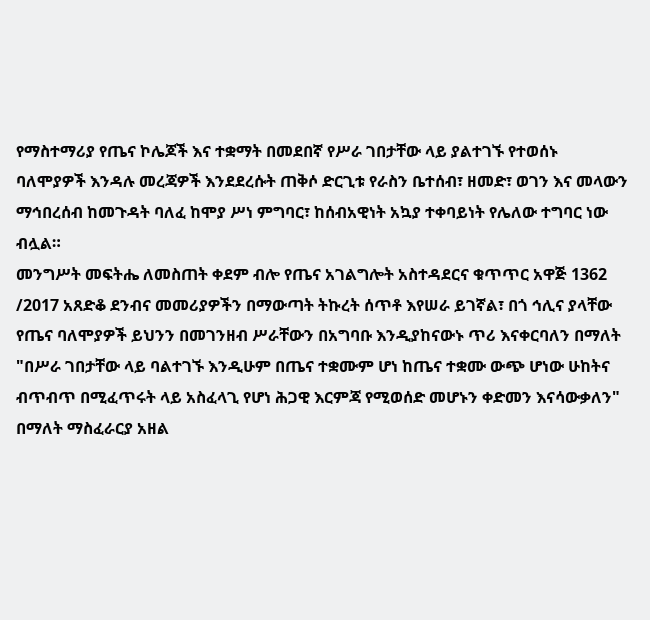የማስተማሪያ የጤና ኮሌጆች እና ተቋማት በመደበኛ የሥራ ገበታቸው ላይ ያልተገኙ የተወሰኑ ባለሞያዎች እንዳሉ መረጃዎች እንደደረሱት ጠቅሶ ድርጊቱ የራስን ቤተሰብ፣ ዘመድ፣ ወገን እና መላውን ማኅበረሰብ ከመጉዳት ባለፈ ከሞያ ሥነ ምግባር፣ ከሰብአዊነት አኳያ ተቀባይነት የሌለው ተግባር ነው ብሏል።
መንግሥት መፍትሔ ለመስጠት ቀደም ብሎ የጤና አገልግሎት አስተዳደርና ቁጥጥር አዋጅ 1362 /2017 አጸድቆ ደንብና መመሪያዎችን በማውጣት ትኩረት ሰጥቶ እየሠራ ይገኛል፣ በጎ ኅሊና ያላቸው የጤና ባለሞያዎች ይህንን በመገንዘብ ሥራቸውን በአግባቡ እንዲያከናውኑ ጥሪ እናቀርባለን በማለት "በሥራ ገበታቸው ላይ ባልተገኙ እንዲሁም በጤና ተቋሙም ሆነ ከጤና ተቋሙ ውጭ ሆነው ሁከትና ብጥብጥ በሚፈጥሩት ላይ አስፈላጊ የሆነ ሕጋዊ እርምጃ የሚወሰድ መሆኑን ቀድመን እናሳውቃለን" በማለት ማስፈራርያ አዘል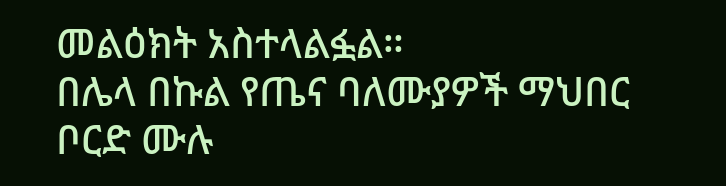መልዕክት አስተላልፏል።
በሌላ በኩል የጤና ባለሙያዎች ማህበር ቦርድ ሙሉ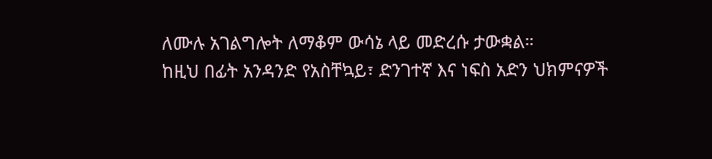ለሙሉ አገልግሎት ለማቆም ውሳኔ ላይ መድረሱ ታውቋል።
ከዚህ በፊት አንዳንድ የአስቸኳይ፣ ድንገተኛ እና ነፍስ አድን ህክምናዎች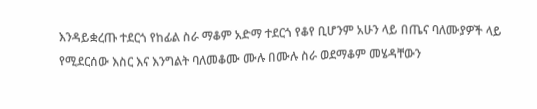እንዳይቋረጡ ተደርጎ የከፊል ስራ ማቆም አድማ ተደርጎ የቆየ ቢሆንም አሁን ላይ በጤና ባለሙያዎች ላይ የሚደርሰው እስር እና እንግልት ባለመቆሙ ሙሉ በሙሉ ስራ ወደማቆም መሄዳቸውን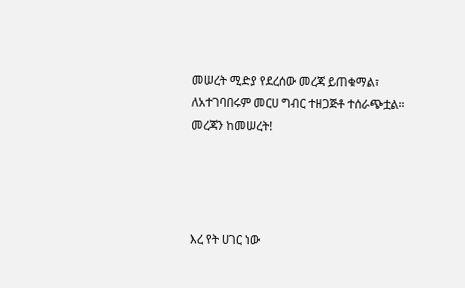መሠረት ሚድያ የደረሰው መረጃ ይጠቁማል፣ ለአተገባበሩም መርሀ ግብር ተዘጋጅቶ ተሰራጭቷል።
መረጃን ከመሠረት!




እረ የት ሀገር ነው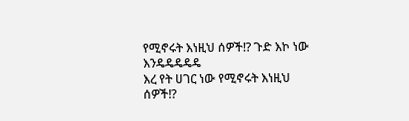የሚኖሩት እነዚህ ሰዎች!? ጉድ እኮ ነው እንዴዴዴዴዴ
እረ የት ሀገር ነው የሚኖሩት እነዚህ ሰዎች!?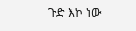ጉድ እኮ ነው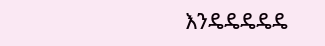እንዴዴዴዴዴ